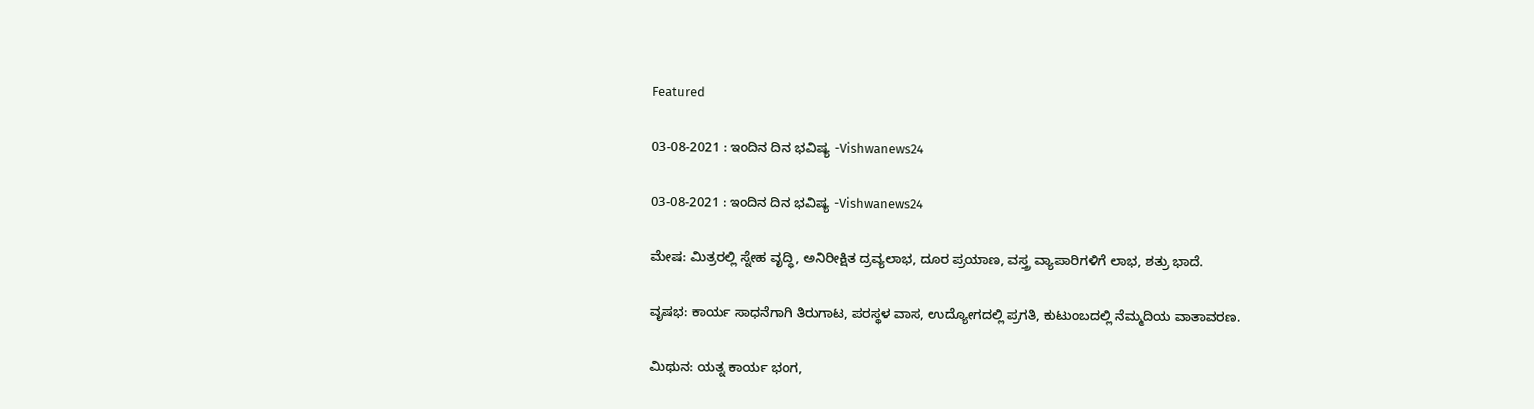Featured

03-08-2021 : ಇಂದಿನ ದಿನ ಭವಿಷ್ಯ -Vishwanews24

03-08-2021 : ಇಂದಿನ ದಿನ ಭವಿಷ್ಯ -Vishwanews24

ಮೇಷ: ಮಿತ್ರರಲ್ಲಿ ಸ್ನೇಹ ವೃದ್ಧಿ, ಅನಿರೀಕ್ಷಿತ ದ್ರವ್ಯಲಾಭ, ದೂರ ಪ್ರಯಾಣ, ವಸ್ತ್ರ ವ್ಯಾಪಾರಿಗಳಿಗೆ ಲಾಭ, ಶತ್ರು ಭಾದೆ.

ವೃಷಭ: ಕಾರ್ಯ ಸಾಧನೆಗಾಗಿ ತಿರುಗಾಟ, ಪರಸ್ಥಳ ವಾಸ, ಉದ್ಯೋಗದಲ್ಲಿ ಪ್ರಗತಿ, ಕುಟುಂಬದಲ್ಲಿ ನೆಮ್ಮದಿಯ ವಾತಾವರಣ.

ಮಿಥುನ: ಯತ್ನ ಕಾರ್ಯ ಭಂಗ,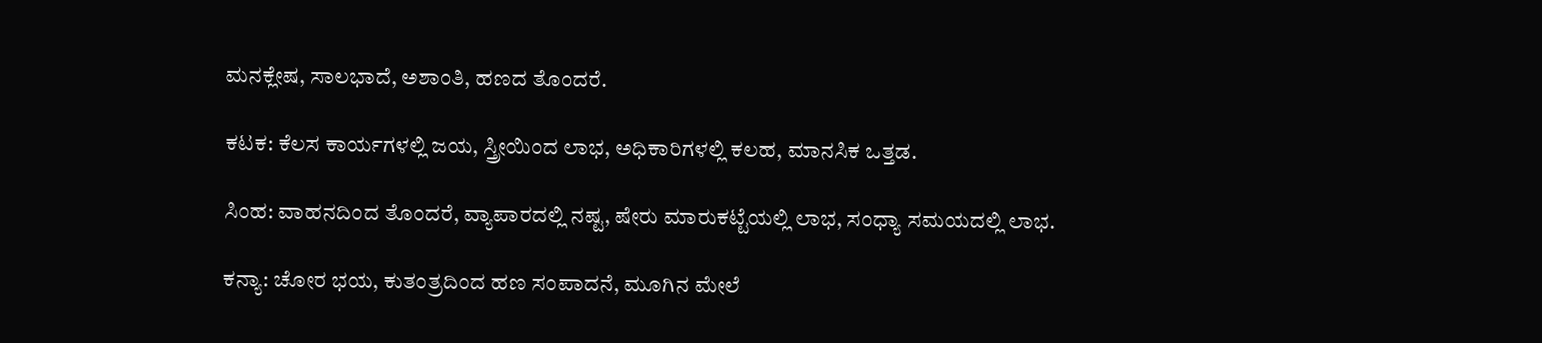ಮನಕ್ಲೇಷ, ಸಾಲಭಾದೆ, ಅಶಾಂತಿ, ಹಣದ ತೊಂದರೆ.

ಕಟಕ: ಕೆಲಸ ಕಾರ್ಯಗಳಲ್ಲಿ ಜಯ, ಸ್ತ್ರೀಯಿಂದ ಲಾಭ, ಅಧಿಕಾರಿಗಳಲ್ಲಿ ಕಲಹ, ಮಾನಸಿಕ ಒತ್ತಡ.

ಸಿಂಹ: ವಾಹನದಿಂದ ತೊಂದರೆ, ವ್ಯಾಪಾರದಲ್ಲಿ ನಷ್ಟ, ಷೇರು ಮಾರುಕಟ್ಟೆಯಲ್ಲಿ ಲಾಭ, ಸಂಧ್ಯಾ ಸಮಯದಲ್ಲಿ ಲಾಭ.

ಕನ್ಯಾ: ಚೋರ ಭಯ, ಕುತಂತ್ರದಿಂದ ಹಣ ಸಂಪಾದನೆ, ಮೂಗಿನ ಮೇಲೆ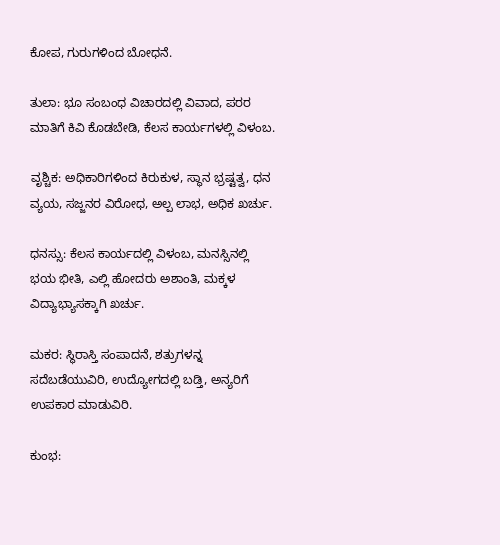ಕೋಪ, ಗುರುಗಳಿಂದ ಬೋಧನೆ.

ತುಲಾ: ಭೂ ಸಂಬಂಧ ವಿಚಾರದಲ್ಲಿ ವಿವಾದ, ಪರರ ಮಾತಿಗೆ ಕಿವಿ ಕೊಡಬೇಡಿ, ಕೆಲಸ ಕಾರ್ಯಗಳಲ್ಲಿ ವಿಳಂಬ.

ವೃಶ್ಚಿಕ: ಅಧಿಕಾರಿಗಳಿಂದ ಕಿರುಕುಳ, ಸ್ಥಾನ ಭ್ರಷ್ಟತ್ವ, ಧನ ವ್ಯಯ, ಸಜ್ಜನರ ವಿರೋಧ, ಅಲ್ಪ ಲಾಭ, ಅಧಿಕ ಖರ್ಚು.

ಧನಸ್ಸು: ಕೆಲಸ ಕಾರ್ಯದಲ್ಲಿ ವಿಳಂಬ, ಮನಸ್ಸಿನಲ್ಲಿ ಭಯ ಭೀತಿ, ಎಲ್ಲಿ ಹೋದರು ಅಶಾಂತಿ, ಮಕ್ಕಳ ವಿದ್ಯಾಭ್ಯಾಸಕ್ಕಾಗಿ ಖರ್ಚು.

ಮಕರ: ಸ್ಥಿರಾಸ್ತಿ ಸಂಪಾದನೆ, ಶತ್ರುಗಳನ್ನ ಸದೆಬಡೆಯುವಿರಿ, ಉದ್ಯೋಗದಲ್ಲಿ ಬಡ್ತಿ, ಅನ್ಯರಿಗೆ ಉಪಕಾರ ಮಾಡುವಿರಿ.

ಕುಂಭ: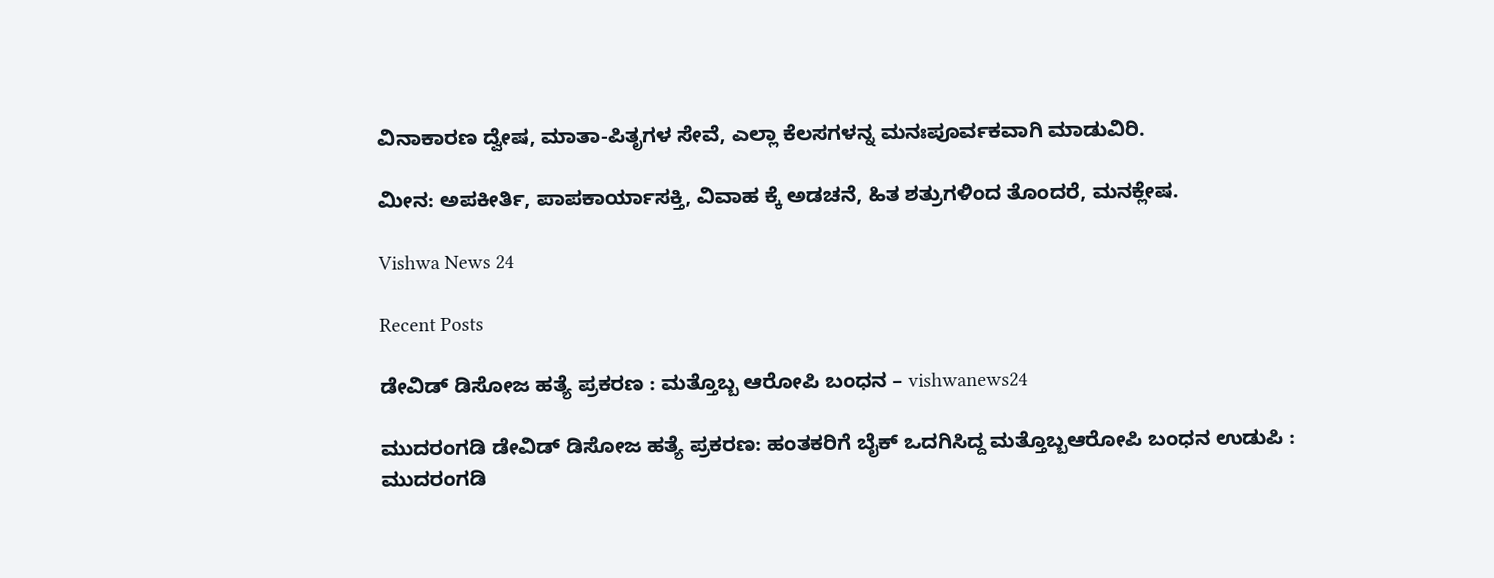ವಿನಾಕಾರಣ ದ್ವೇಷ, ಮಾತಾ-ಪಿತೃಗಳ ಸೇವೆ, ಎಲ್ಲಾ ಕೆಲಸಗಳನ್ನ ಮನಃಪೂರ್ವಕವಾಗಿ ಮಾಡುವಿರಿ.

ಮೀನ: ಅಪಕೀರ್ತಿ, ಪಾಪಕಾರ್ಯಾಸಕ್ತಿ, ವಿವಾಹ ಕ್ಕೆ ಅಡಚನೆ, ಹಿತ ಶತ್ರುಗಳಿಂದ ತೊಂದರೆ, ಮನಕ್ಲೇಷ.

Vishwa News 24

Recent Posts

ಡೇವಿಡ್ ಡಿಸೋಜ ಹತ್ಯೆ ಪ್ರಕರಣ : ಮತ್ತೊಬ್ಬ ಆರೋಪಿ ಬಂಧನ – vishwanews24

ಮುದರಂಗಡಿ ಡೇವಿಡ್ ಡಿಸೋಜ ಹತ್ಯೆ ಪ್ರಕರಣ: ಹಂತಕರಿಗೆ ಬೈಕ್ ಒದಗಿಸಿದ್ದ ಮತ್ತೊಬ್ಬಆರೋಪಿ ಬಂಧನ ಉಡುಪಿ :  ಮುದರಂಗಡಿ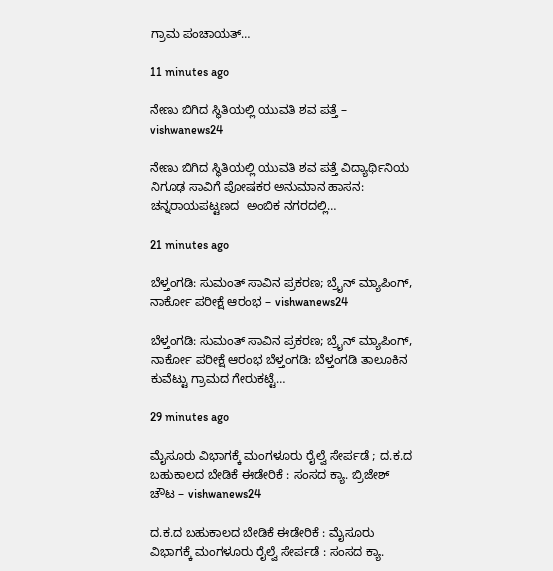ಗ್ರಾಮ ಪಂಚಾಯತ್…

11 minutes ago

ನೇಣು ಬಿಗಿದ ಸ್ಥಿತಿಯಲ್ಲಿ ಯುವತಿ ಶವ ಪತ್ತೆ – vishwanews24

ನೇಣು ಬಿಗಿದ ಸ್ಥಿತಿಯಲ್ಲಿ ಯುವತಿ ಶವ ಪತ್ತೆ ವಿದ್ಯಾರ್ಥಿನಿಯ ನಿಗೂಢ ಸಾವಿಗೆ ಪೋಷಕರ ಅನುಮಾನ ಹಾಸನ: ಚನ್ನರಾಯಪಟ್ಟಣದ  ಅಂಬಿಕ ನಗರದಲ್ಲಿ…

21 minutes ago

ಬೆಳ್ತಂಗಡಿ: ಸುಮಂತ್ ಸಾವಿನ ಪ್ರಕರಣ; ಬ್ರೈನ್ ಮ್ಯಾಪಿಂಗ್, ನಾರ್ಕೋ ಪರೀಕ್ಷೆ ಆರಂಭ – vishwanews24

ಬೆಳ್ತಂಗಡಿ: ಸುಮಂತ್ ಸಾವಿನ ಪ್ರಕರಣ; ಬ್ರೈನ್ ಮ್ಯಾಪಿಂಗ್, ನಾರ್ಕೋ ಪರೀಕ್ಷೆ ಆರಂಭ ಬೆಳ್ತಂಗಡಿ: ಬೆಳ್ತಂಗಡಿ ತಾಲೂಕಿನ ಕುವೆಟ್ಟು ಗ್ರಾಮದ ಗೇರುಕಟ್ಟೆ…

29 minutes ago

ಮೈಸೂರು ವಿಭಾಗಕ್ಕೆ ಮಂಗಳೂರು ರೈಲ್ವೆ ಸೇರ್ಪಡೆ ; ದ.ಕ.ದ ಬಹುಕಾಲದ ಬೇಡಿಕೆ ಈಡೇರಿಕೆ : ಸಂಸದ ಕ್ಯಾ. ಬ್ರಿಜೇಶ್ ಚೌಟ – vishwanews24

ದ.ಕ.ದ ಬಹುಕಾಲದ ಬೇಡಿಕೆ ಈಡೇರಿಕೆ : ಮೈಸೂರು ವಿಭಾಗಕ್ಕೆ ಮಂಗಳೂರು ರೈಲ್ವೆ ಸೇರ್ಪಡೆ : ಸಂಸದ ಕ್ಯಾ.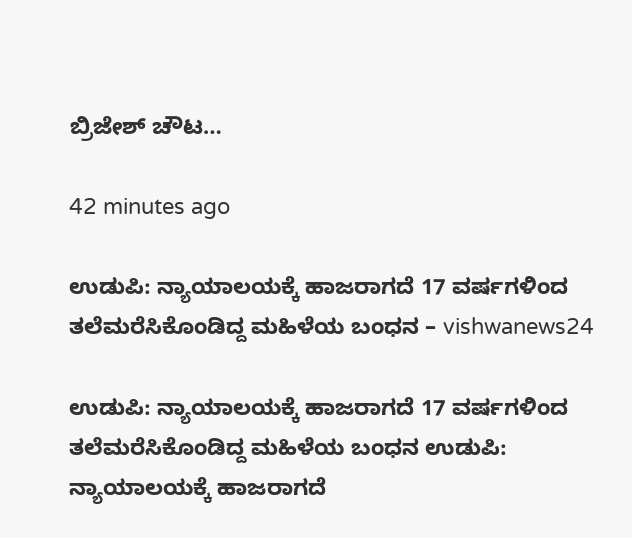ಬ್ರಿಜೇಶ್ ಚೌಟ…

42 minutes ago

ಉಡುಪಿ: ನ್ಯಾಯಾಲಯಕ್ಕೆ ಹಾಜರಾಗದೆ 17 ವರ್ಷಗಳಿಂದ ತಲೆಮರೆಸಿಕೊಂಡಿದ್ದ ಮಹಿಳೆಯ ಬಂಧನ – vishwanews24

ಉಡುಪಿ: ನ್ಯಾಯಾಲಯಕ್ಕೆ ಹಾಜರಾಗದೆ 17 ವರ್ಷಗಳಿಂದ ತಲೆಮರೆಸಿಕೊಂಡಿದ್ದ ಮಹಿಳೆಯ ಬಂಧನ ಉಡುಪಿ: ನ್ಯಾಯಾಲಯಕ್ಕೆ ಹಾಜರಾಗದೆ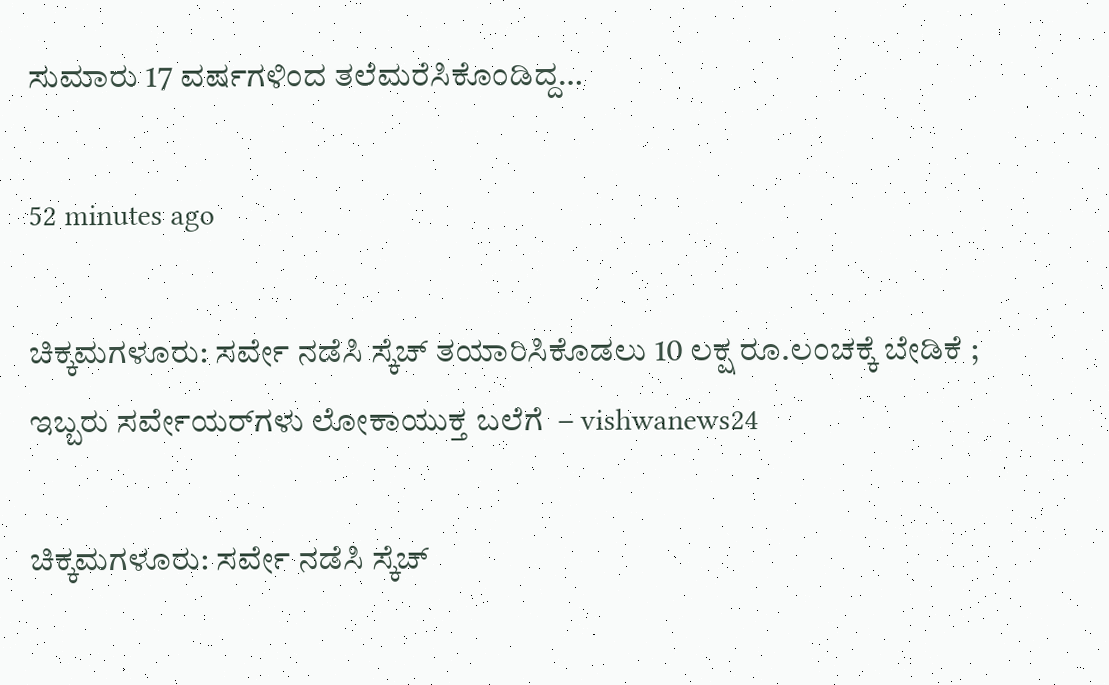ಸುಮಾರು 17 ವರ್ಷಗಳಿಂದ ತಲೆಮರೆಸಿಕೊಂಡಿದ್ದ…

52 minutes ago

ಚಿಕ್ಕಮಗಳೂರು: ಸರ್ವೇ ನಡೆಸಿ ಸ್ಕೆಚ್‌ ತಯಾರಿಸಿಕೊಡಲು 10 ಲಕ್ಷ ರೂ.ಲಂಚಕ್ಕೆ ಬೇಡಿಕೆ ; ಇಬ್ಬರು ಸರ್ವೇಯರ್‌ಗಳು ಲೋಕಾಯುಕ್ತ ಬಲೆಗೆ  – vishwanews24

ಚಿಕ್ಕಮಗಳೂರು: ಸರ್ವೇ ನಡೆಸಿ ಸ್ಕೆಚ್‌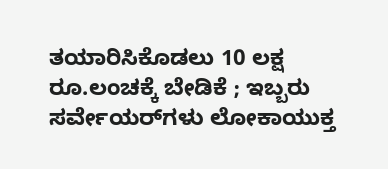ತಯಾರಿಸಿಕೊಡಲು 10 ಲಕ್ಷ ರೂ.ಲಂಚಕ್ಕೆ ಬೇಡಿಕೆ ; ಇಬ್ಬರು ಸರ್ವೇಯರ್‌ಗಳು ಲೋಕಾಯುಕ್ತ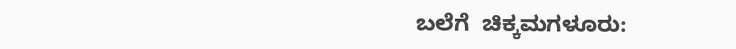ಬಲೆಗೆ  ಚಿಕ್ಕಮಗಳೂರು: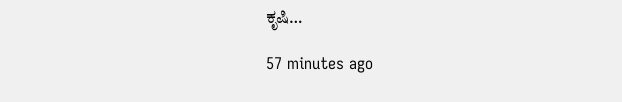ಕೃಷಿ…

57 minutes ago